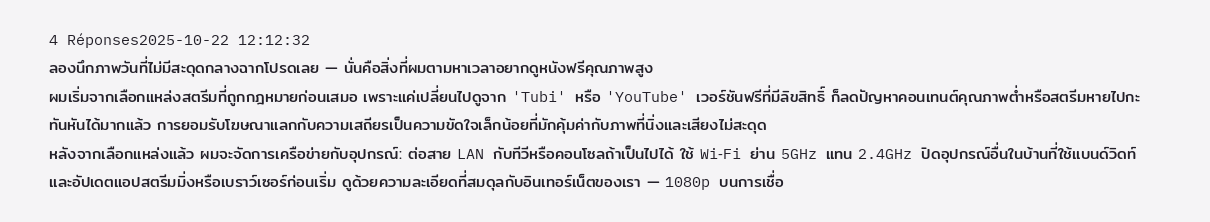4 Réponses2025-10-22 12:12:32
ลองนึกภาพวันที่ไม่มีสะดุดกลางฉากโปรดเลย — นั่นคือสิ่งที่ผมตามหาเวลาอยากดูหนังฟรีคุณภาพสูง
ผมเริ่มจากเลือกแหล่งสตรีมที่ถูกกฎหมายก่อนเสมอ เพราะแค่เปลี่ยนไปดูจาก 'Tubi' หรือ 'YouTube' เวอร์ชันฟรีที่มีลิขสิทธิ์ ก็ลดปัญหาคอนเทนต์คุณภาพต่ำหรือสตรีมหายไปกะทันหันได้มากแล้ว การยอมรับโฆษณาแลกกับความเสถียรเป็นความขัดใจเล็กน้อยที่มักคุ้มค่ากับภาพที่นิ่งและเสียงไม่สะดุด
หลังจากเลือกแหล่งแล้ว ผมจะจัดการเครือข่ายกับอุปกรณ์: ต่อสาย LAN กับทีวีหรือคอนโซลถ้าเป็นไปได้ ใช้ Wi‑Fi ย่าน 5GHz แทน 2.4GHz ปิดอุปกรณ์อื่นในบ้านที่ใช้แบนด์วิดท์ และอัปเดตแอปสตรีมมิ่งหรือเบราว์เซอร์ก่อนเริ่ม ดูด้วยความละเอียดที่สมดุลกับอินเทอร์เน็ตของเรา — 1080p บนการเชื่อ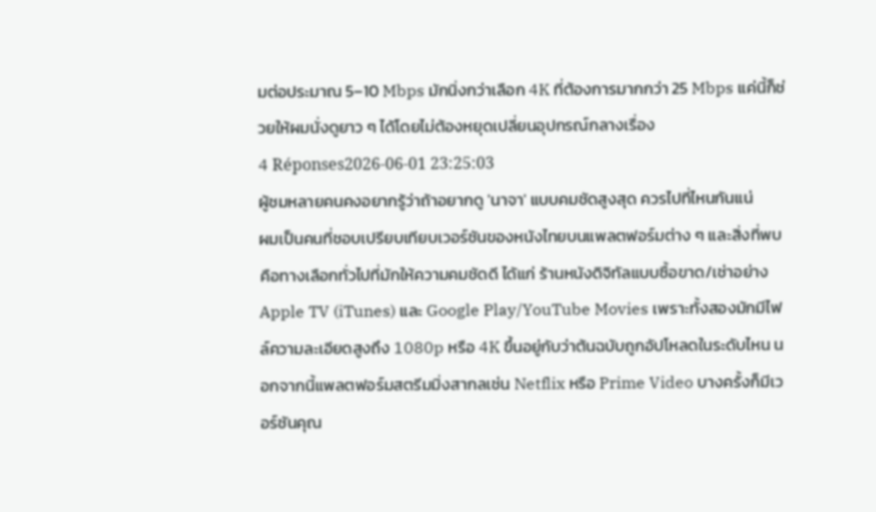มต่อประมาณ 5–10 Mbps มักนิ่งกว่าเลือก 4K ที่ต้องการมากกว่า 25 Mbps แค่นี้ก็ช่วยให้ผมนั่งดูยาว ๆ ได้โดยไม่ต้องหยุดเปลี่ยนอุปกรณ์กลางเรื่อง
4 Réponses2026-06-01 23:25:03
ผู้ชมหลายคนคงอยากรู้ว่าถ้าอยากดู 'นาจา' แบบคมชัดสูงสุด ควรไปที่ไหนกันแน่
ผมเป็นคนที่ชอบเปรียบเทียบเวอร์ชันของหนังไทยบนแพลตฟอร์มต่าง ๆ และสิ่งที่พบคือทางเลือกทั่วไปที่มักให้ความคมชัดดี ได้แก่ ร้านหนังดิจิทัลแบบซื้อขาด/เช่าอย่าง Apple TV (iTunes) และ Google Play/YouTube Movies เพราะทั้งสองมักมีไฟล์ความละเอียดสูงถึง 1080p หรือ 4K ขึ้นอยู่กับว่าต้นฉบับถูกอัปโหลดในระดับไหน นอกจากนี้แพลตฟอร์มสตรีมมิ่งสากลเช่น Netflix หรือ Prime Video บางครั้งก็มีเวอร์ชันคุณ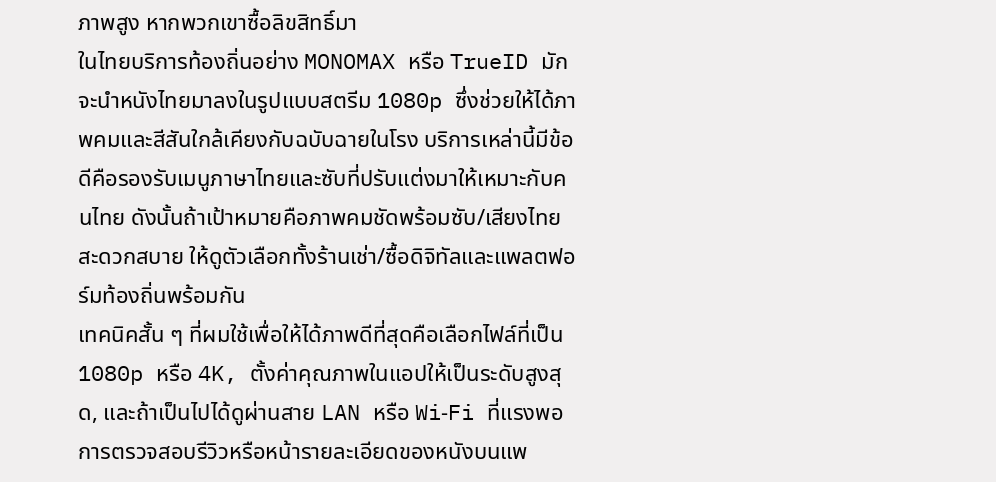ภาพสูง หากพวกเขาซื้อลิขสิทธิ์มา
ในไทยบริการท้องถิ่นอย่าง MONOMAX หรือ TrueID มักจะนำหนังไทยมาลงในรูปแบบสตรีม 1080p ซึ่งช่วยให้ได้ภาพคมและสีสันใกล้เคียงกับฉบับฉายในโรง บริการเหล่านี้มีข้อดีคือรองรับเมนูภาษาไทยและซับที่ปรับแต่งมาให้เหมาะกับคนไทย ดังนั้นถ้าเป้าหมายคือภาพคมชัดพร้อมซับ/เสียงไทยสะดวกสบาย ให้ดูตัวเลือกทั้งร้านเช่า/ซื้อดิจิทัลและแพลตฟอร์มท้องถิ่นพร้อมกัน
เทคนิคสั้น ๆ ที่ผมใช้เพื่อให้ได้ภาพดีที่สุดคือเลือกไฟล์ที่เป็น 1080p หรือ 4K, ตั้งค่าคุณภาพในแอปให้เป็นระดับสูงสุด, และถ้าเป็นไปได้ดูผ่านสาย LAN หรือ Wi‑Fi ที่แรงพอ การตรวจสอบรีวิวหรือหน้ารายละเอียดของหนังบนแพ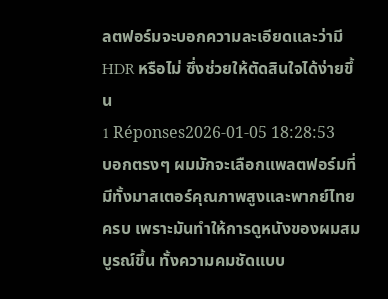ลตฟอร์มจะบอกความละเอียดและว่ามี HDR หรือไม่ ซึ่งช่วยให้ตัดสินใจได้ง่ายขึ้น
1 Réponses2026-01-05 18:28:53
บอกตรงๆ ผมมักจะเลือกแพลตฟอร์มที่มีทั้งมาสเตอร์คุณภาพสูงและพากย์ไทยครบ เพราะมันทำให้การดูหนังของผมสมบูรณ์ขึ้น ทั้งความคมชัดแบบ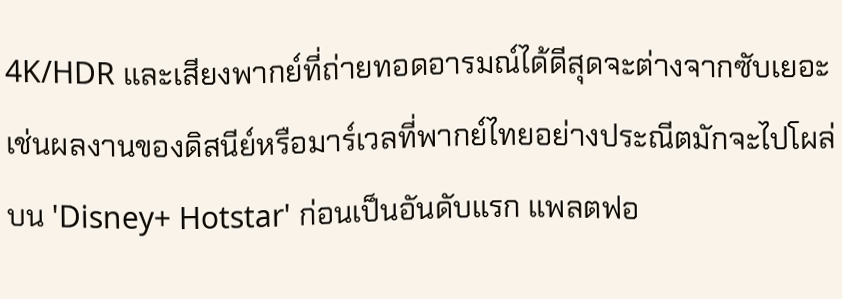4K/HDR และเสียงพากย์ที่ถ่ายทอดอารมณ์ได้ดีสุดจะต่างจากซับเยอะ เช่นผลงานของดิสนีย์หรือมาร์เวลที่พากย์ไทยอย่างประณีตมักจะไปโผล่บน 'Disney+ Hotstar' ก่อนเป็นอันดับแรก แพลตฟอ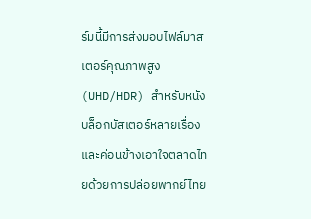ร์มนี้มีการส่งมอบไฟล์มาสเตอร์คุณภาพสูง (UHD/HDR) สำหรับหนังบล็อกบัสเตอร์หลายเรื่องและค่อนข้างเอาใจตลาดไทยด้วยการปล่อยพากย์ไทย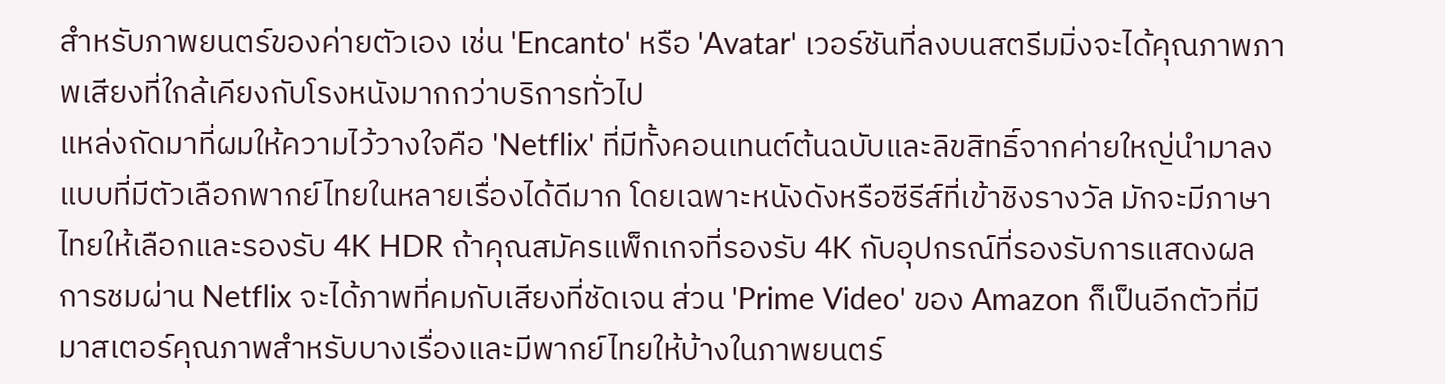สำหรับภาพยนตร์ของค่ายตัวเอง เช่น 'Encanto' หรือ 'Avatar' เวอร์ชันที่ลงบนสตรีมมิ่งจะได้คุณภาพภาพเสียงที่ใกล้เคียงกับโรงหนังมากกว่าบริการทั่วไป
แหล่งถัดมาที่ผมให้ความไว้วางใจคือ 'Netflix' ที่มีทั้งคอนเทนต์ต้นฉบับและลิขสิทธิ์จากค่ายใหญ่นำมาลง แบบที่มีตัวเลือกพากย์ไทยในหลายเรื่องได้ดีมาก โดยเฉพาะหนังดังหรือซีรีส์ที่เข้าชิงรางวัล มักจะมีภาษาไทยให้เลือกและรองรับ 4K HDR ถ้าคุณสมัครแพ็กเกจที่รองรับ 4K กับอุปกรณ์ที่รองรับการแสดงผล การชมผ่าน Netflix จะได้ภาพที่คมกับเสียงที่ชัดเจน ส่วน 'Prime Video' ของ Amazon ก็เป็นอีกตัวที่มีมาสเตอร์คุณภาพสำหรับบางเรื่องและมีพากย์ไทยให้บ้างในภาพยนตร์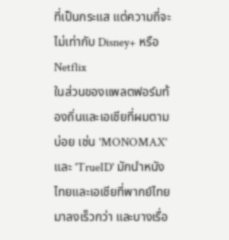ที่เป็นกระแส แต่ความถี่จะไม่เท่ากับ Disney+ หรือ Netflix
ในส่วนของแพลตฟอร์มท้องถิ่นและเอเชียที่ผมตามบ่อย เช่น 'MONOMAX' และ 'TrueID' มักนำหนังไทยและเอเชียที่พากย์ไทยมาลงเร็วกว่า และบางเรื่อ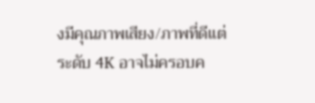งมีคุณภาพเสียง/ภาพที่ดีแต่ระดับ 4K อาจไม่ครอบค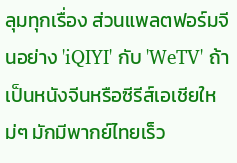ลุมทุกเรื่อง ส่วนแพลตฟอร์มจีนอย่าง 'iQIYI' กับ 'WeTV' ถ้าเป็นหนังจีนหรือซีรีส์เอเชียใหม่ๆ มักมีพากย์ไทยเร็ว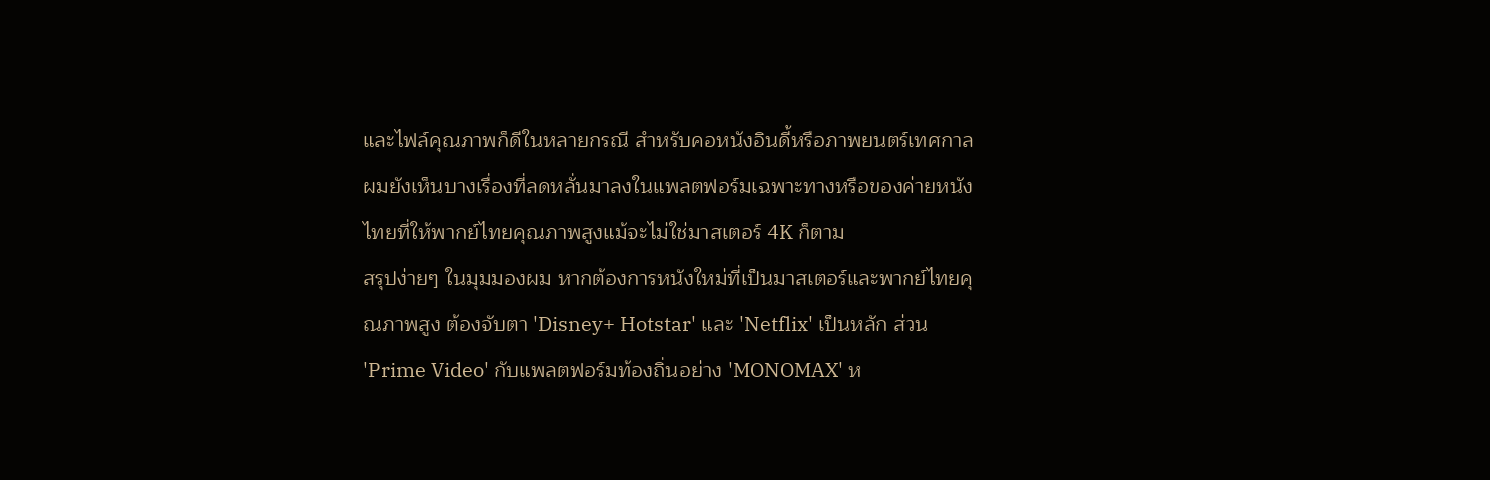และไฟล์คุณภาพก็ดีในหลายกรณี สำหรับคอหนังอินดี้หรือภาพยนตร์เทศกาล ผมยังเห็นบางเรื่องที่ลดหลั่นมาลงในแพลตฟอร์มเฉพาะทางหรือของค่ายหนังไทยที่ให้พากย์ไทยคุณภาพสูงแม้จะไม่ใช่มาสเตอร์ 4K ก็ตาม
สรุปง่ายๆ ในมุมมองผม หากต้องการหนังใหม่ที่เป็นมาสเตอร์และพากย์ไทยคุณภาพสูง ต้องจับตา 'Disney+ Hotstar' และ 'Netflix' เป็นหลัก ส่วน 'Prime Video' กับแพลตฟอร์มท้องถิ่นอย่าง 'MONOMAX' ห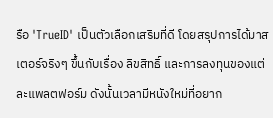รือ 'TrueID' เป็นตัวเลือกเสริมที่ดี โดยสรุปการได้มาสเตอร์จริงๆ ขึ้นกับเรื่อง ลิขสิทธิ์ และการลงทุนของแต่ละแพลตฟอร์ม ดังนั้นเวลามีหนังใหม่ที่อยาก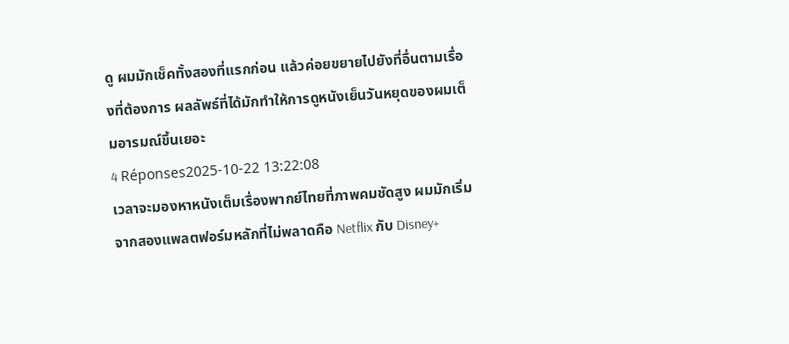ดู ผมมักเช็คทั้งสองที่แรกก่อน แล้วค่อยขยายไปยังที่อื่นตามเรื่องที่ต้องการ ผลลัพธ์ที่ได้มักทำให้การดูหนังเย็นวันหยุดของผมเต็มอารมณ์ขึ้นเยอะ
4 Réponses2025-10-22 13:22:08
เวลาจะมองหาหนังเต็มเรื่องพากย์ไทยที่ภาพคมชัดสูง ผมมักเริ่มจากสองแพลตฟอร์มหลักที่ไม่พลาดคือ Netflix กับ Disney+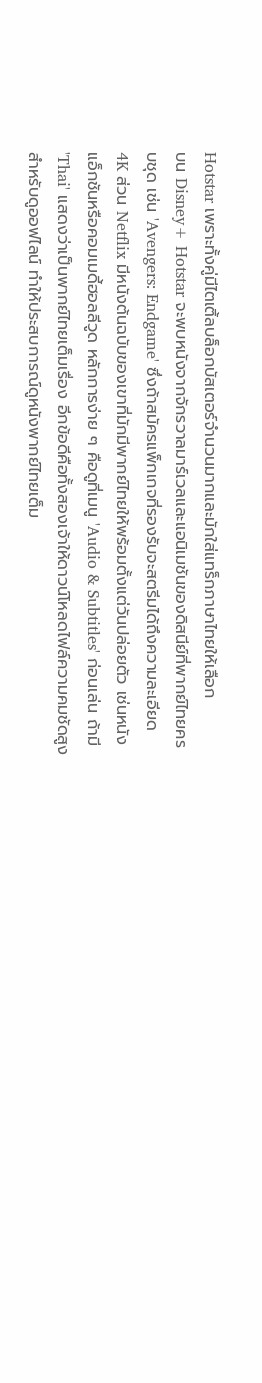Hotstar เพราะทั้งคู่มีไตเติ้ลบล็อกบัสเตอร์จำนวนมากและมักใส่แทร็กภาษาไทยให้เลือก
บน Disney+ Hotstar จะพบหนังจากจักรวาลมาร์เวลและแอนิเมชันของดิสนีย์ที่พากย์ไทยครบชุด เช่น 'Avengers: Endgame' ซึ่งถ้าสมัครแพ็กเกจที่รองรับจะสตรีมได้ถึงความละเอียด 4K ส่วน Netflix มีหนังต้นฉบับของเขาที่มักมีพากย์ไทยให้พร้อมตั้งแต่วันปล่อยตัว เช่นหนังแอ็กชันหรือคอมเมดี้ฮอลลีวูด หลักการง่าย ๆ คือดูที่เมนู 'Audio & Subtitles' ก่อนเล่น ถ้ามี 'Thai' แสดงว่าเป็นพากย์ไทยเต็มเรื่อง อีกข้อดีคือทั้งสองเจ้าให้ดาวน์โหลดไฟล์ความคมชัดสูงสำหรับดูออฟไลน์ ทำให้ประสบการณ์ดูหนังพากย์ไทยเต็ม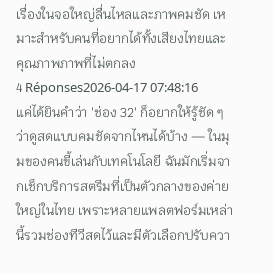เรื่องในจอใหญ่ลื่นไหลและภาพคมชัด เหมาะสำหรับคนที่อยากได้ทั้งเสียงไทยและคุณภาพภาพที่ไม่ตกลง
4 Réponses2026-04-17 07:48:16
แค่ได้ยินคำว่า 'ช่อง 32' ก็อยากให้รู้ชัด ๆ ว่าดูสดแบบคมชัดจากไหนได้บ้าง — ในมุมของคนขี้เล่นกับเทคโนโลยี ฉันมักเริ่มจากเช็กบริการสตรีมที่เป็นตัวกลางของค่ายใหญ่ในไทย เพราะหลายแพลตฟอร์มเหล่านี้รวมช่องทีวีสดไว้และมีตัวเลือกปรับควา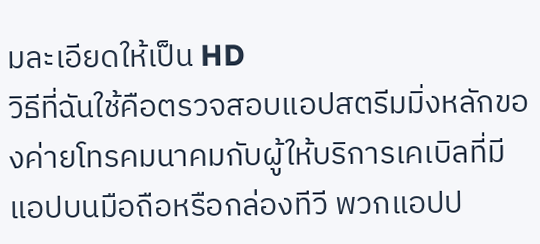มละเอียดให้เป็น HD
วิธีที่ฉันใช้คือตรวจสอบแอปสตรีมมิ่งหลักของค่ายโทรคมนาคมกับผู้ให้บริการเคเบิลที่มีแอปบนมือถือหรือกล่องทีวี พวกแอปป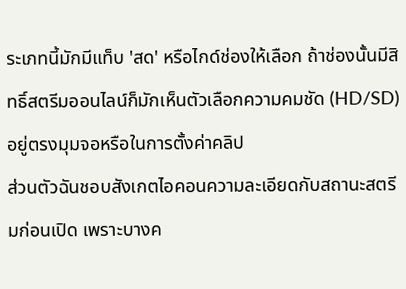ระเภทนี้มักมีแท็บ 'สด' หรือไกด์ช่องให้เลือก ถ้าช่องนั้นมีสิทธิ์สตรีมออนไลน์ก็มักเห็นตัวเลือกความคมชัด (HD/SD) อยู่ตรงมุมจอหรือในการตั้งค่าคลิป
ส่วนตัวฉันชอบสังเกตไอคอนความละเอียดกับสถานะสตรีมก่อนเปิด เพราะบางค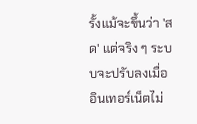รั้งแม้จะขึ้นว่า 'สด' แต่จริง ๆ ระบบจะปรับลงเมื่ออินเทอร์เน็ตไม่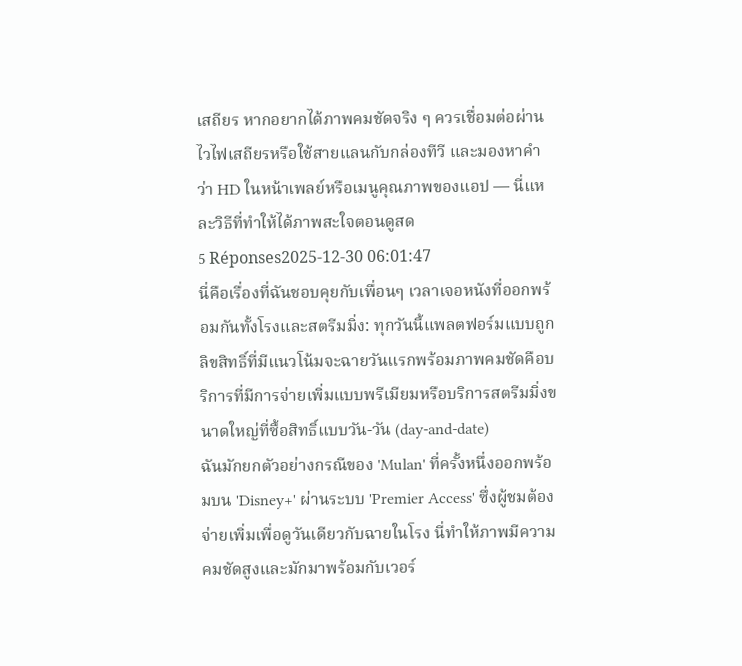เสถียร หากอยากได้ภาพคมชัดจริง ๆ ควรเชื่อมต่อผ่านไวไฟเสถียรหรือใช้สายแลนกับกล่องทีวี และมองหาคำว่า HD ในหน้าเพลย์หรือเมนูคุณภาพของแอป — นี่แหละวิธีที่ทำให้ได้ภาพสะใจตอนดูสด
5 Réponses2025-12-30 06:01:47
นี่คือเรื่องที่ฉันชอบคุยกับเพื่อนๆ เวลาเจอหนังที่ออกพร้อมกันทั้งโรงและสตรีมมิ่ง: ทุกวันนี้แพลตฟอร์มแบบถูกลิขสิทธิ์ที่มีแนวโน้มจะฉายวันแรกพร้อมภาพคมชัดคือบริการที่มีการจ่ายเพิ่มแบบพรีเมียมหรือบริการสตรีมมิ่งขนาดใหญ่ที่ซื้อสิทธิ์แบบวัน-วัน (day-and-date)
ฉันมักยกตัวอย่างกรณีของ 'Mulan' ที่ครั้งหนึ่งออกพร้อมบน 'Disney+' ผ่านระบบ 'Premier Access' ซึ่งผู้ชมต้องจ่ายเพิ่มเพื่อดูวันเดียวกับฉายในโรง นี่ทำให้ภาพมีความคมชัดสูงและมักมาพร้อมกับเวอร์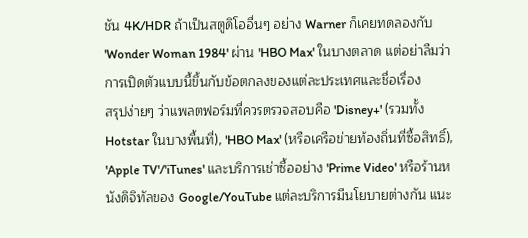ชัน 4K/HDR ถ้าเป็นสตูดิโออื่นๆ อย่าง Warner ก็เคยทดลองกับ 'Wonder Woman 1984' ผ่าน 'HBO Max' ในบางตลาด แต่อย่าลืมว่าการเปิดตัวแบบนี้ขึ้นกับข้อตกลงของแต่ละประเทศและชื่อเรื่อง
สรุปง่ายๆ ว่าแพลตฟอร์มที่ควรตรวจสอบคือ 'Disney+' (รวมทั้ง Hotstar ในบางพื้นที่), 'HBO Max' (หรือเครือข่ายท้องถิ่นที่ซื้อสิทธิ์), 'Apple TV'/'iTunes' และบริการเช่าซื้ออย่าง 'Prime Video' หรือร้านหนังดิจิทัลของ Google/YouTube แต่ละบริการมีนโยบายต่างกัน แนะ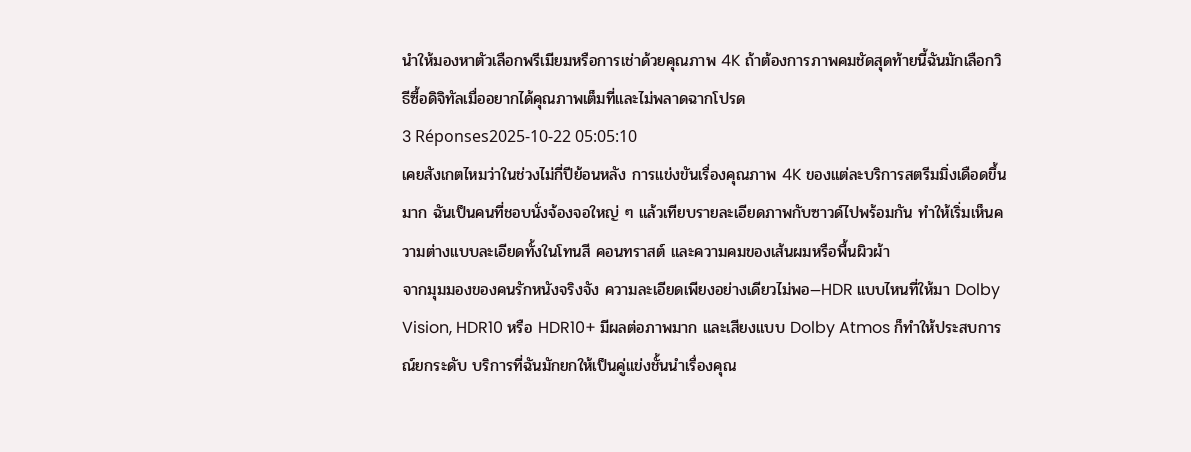นำให้มองหาตัวเลือกพรีเมียมหรือการเช่าด้วยคุณภาพ 4K ถ้าต้องการภาพคมชัดสุดท้ายนี้ฉันมักเลือกวิธีซื้อดิจิทัลเมื่ออยากได้คุณภาพเต็มที่และไม่พลาดฉากโปรด
3 Réponses2025-10-22 05:05:10
เคยสังเกตไหมว่าในช่วงไม่กี่ปีย้อนหลัง การแข่งขันเรื่องคุณภาพ 4K ของแต่ละบริการสตรีมมิ่งเดือดขึ้นมาก ฉันเป็นคนที่ชอบนั่งจ้องจอใหญ่ ๆ แล้วเทียบรายละเอียดภาพกับซาวด์ไปพร้อมกัน ทำให้เริ่มเห็นความต่างแบบละเอียดทั้งในโทนสี คอนทราสต์ และความคมของเส้นผมหรือพื้นผิวผ้า
จากมุมมองของคนรักหนังจริงจัง ความละเอียดเพียงอย่างเดียวไม่พอ—HDR แบบไหนที่ให้มา Dolby Vision, HDR10 หรือ HDR10+ มีผลต่อภาพมาก และเสียงแบบ Dolby Atmos ก็ทำให้ประสบการณ์ยกระดับ บริการที่ฉันมักยกให้เป็นคู่แข่งชั้นนำเรื่องคุณ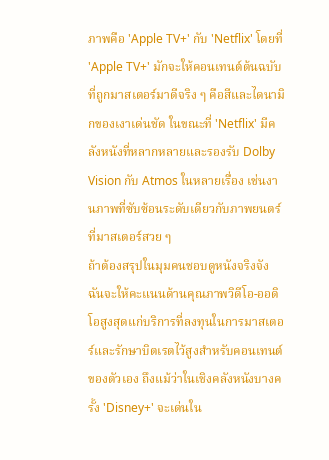ภาพคือ 'Apple TV+' กับ 'Netflix' โดยที่ 'Apple TV+' มักจะให้คอนเทนต์ต้นฉบับที่ถูกมาสเตอร์มาดีจริง ๆ คือสีและไดนามิกของเงาเด่นชัด ในขณะที่ 'Netflix' มีคลังหนังที่หลากหลายและรองรับ Dolby Vision กับ Atmos ในหลายเรื่อง เช่นงานภาพที่ซับซ้อนระดับเดียวกับภาพยนตร์ที่มาสเตอร์สวย ๆ
ถ้าต้องสรุปในมุมคนชอบดูหนังจริงจัง ฉันจะให้คะแนนด้านคุณภาพวิดีโอ-ออดิโอสูงสุดแก่บริการที่ลงทุนในการมาสเตอร์และรักษาบิตเรตไว้สูงสำหรับคอนเทนต์ของตัวเอง ถึงแม้ว่าในเชิงคลังหนังบางครั้ง 'Disney+' จะเด่นใน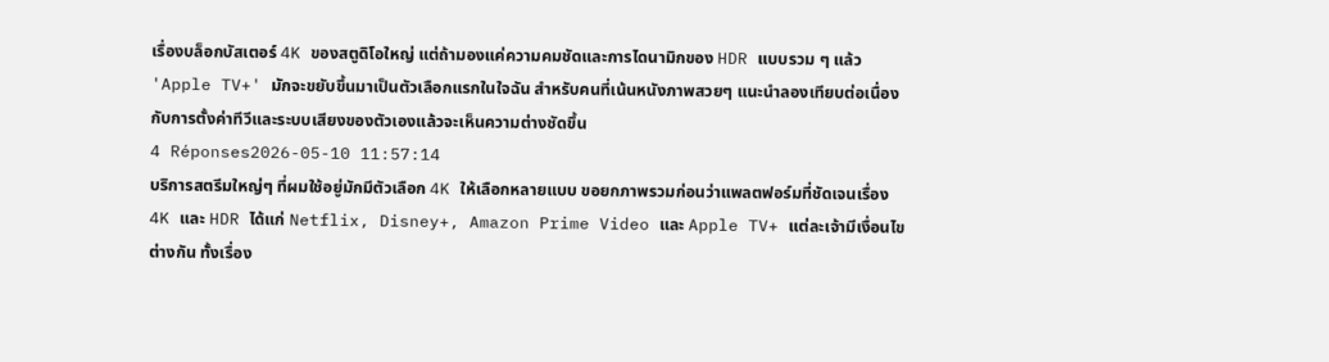เรื่องบล็อกบัสเตอร์ 4K ของสตูดิโอใหญ่ แต่ถ้ามองแค่ความคมชัดและการไดนามิกของ HDR แบบรวม ๆ แล้ว 'Apple TV+' มักจะขยับขึ้นมาเป็นตัวเลือกแรกในใจฉัน สำหรับคนที่เน้นหนังภาพสวยๆ แนะนำลองเทียบต่อเนื่องกับการตั้งค่าทีวีและระบบเสียงของตัวเองแล้วจะเห็นความต่างชัดขึ้น
4 Réponses2026-05-10 11:57:14
บริการสตรีมใหญ่ๆ ที่ผมใช้อยู่มักมีตัวเลือก 4K ให้เลือกหลายแบบ ขอยกภาพรวมก่อนว่าแพลตฟอร์มที่ชัดเจนเรื่อง 4K และ HDR ได้แก่ Netflix, Disney+, Amazon Prime Video และ Apple TV+ แต่ละเจ้ามีเงื่อนไขต่างกัน ทั้งเรื่อง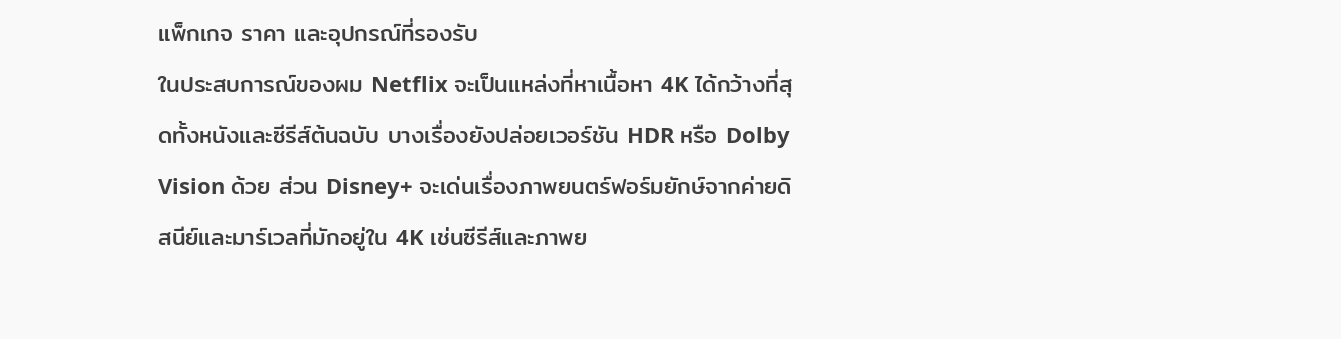แพ็กเกจ ราคา และอุปกรณ์ที่รองรับ
ในประสบการณ์ของผม Netflix จะเป็นแหล่งที่หาเนื้อหา 4K ได้กว้างที่สุดทั้งหนังและซีรีส์ต้นฉบับ บางเรื่องยังปล่อยเวอร์ชัน HDR หรือ Dolby Vision ด้วย ส่วน Disney+ จะเด่นเรื่องภาพยนตร์ฟอร์มยักษ์จากค่ายดิสนีย์และมาร์เวลที่มักอยู่ใน 4K เช่นซีรีส์และภาพย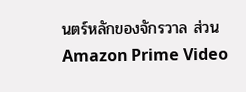นตร์หลักของจักรวาล ส่วน Amazon Prime Video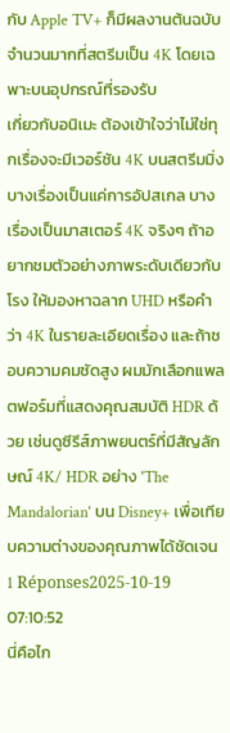กับ Apple TV+ ก็มีผลงานต้นฉบับจำนวนมากที่สตรีมเป็น 4K โดยเฉพาะบนอุปกรณ์ที่รองรับ
เกี่ยวกับอนิเมะ ต้องเข้าใจว่าไม่ใช่ทุกเรื่องจะมีเวอร์ชัน 4K บนสตรีมมิ่ง บางเรื่องเป็นแค่การอัปสเกล บางเรื่องเป็นมาสเตอร์ 4K จริงๆ ถ้าอยากชมตัวอย่างภาพระดับเดียวกับโรง ให้มองหาฉลาก UHD หรือคำว่า 4K ในรายละเอียดเรื่อง และถ้าชอบความคมชัดสูง ผมมักเลือกแพลตฟอร์มที่แสดงคุณสมบัติ HDR ด้วย เช่นดูซีรีส์ภาพยนตร์ที่มีสัญลักษณ์ 4K/ HDR อย่าง 'The Mandalorian' บน Disney+ เพื่อเทียบความต่างของคุณภาพได้ชัดเจน
1 Réponses2025-10-19 07:10:52
นี่คือไก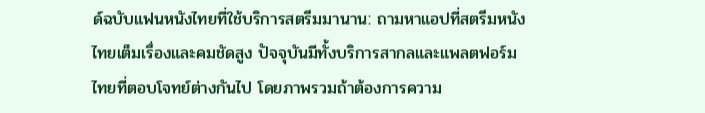ด์ฉบับแฟนหนังไทยที่ใช้บริการสตรีมมานาน: ถามหาแอปที่สตรีมหนังไทยเต็มเรื่องและคมชัดสูง ปัจจุบันมีทั้งบริการสากลและแพลตฟอร์มไทยที่ตอบโจทย์ต่างกันไป โดยภาพรวมถ้าต้องการความ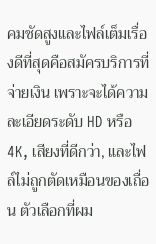คมชัดสูงและไฟล์เต็มเรื่องดีที่สุดคือสมัครบริการที่จ่ายเงิน เพราะจะได้ความละเอียดระดับ HD หรือ 4K, เสียงที่ดีกว่า, และไฟล์ไม่ถูกตัดเหมือนของเถื่อน ตัวเลือกที่ผม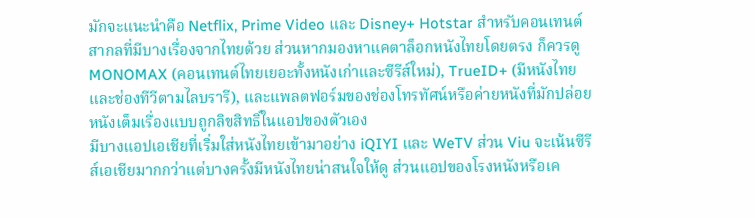มักจะแนะนำคือ Netflix, Prime Video และ Disney+ Hotstar สำหรับคอนเทนต์สากลที่มีบางเรื่องจากไทยด้วย ส่วนหากมองหาแคตาล็อกหนังไทยโดยตรง ก็ควรดู MONOMAX (คอนเทนต์ไทยเยอะทั้งหนังเก่าและซีรีส์ใหม่), TrueID+ (มีหนังไทยและช่องทีวีตามไลบรารี), และแพลตฟอร์มของช่องโทรทัศน์หรือค่ายหนังที่มักปล่อยหนังเต็มเรื่องแบบถูกลิขสิทธิ์ในแอปของตัวเอง
มีบางแอปเอเชียที่เริ่มใส่หนังไทยเข้ามาอย่าง iQIYI และ WeTV ส่วน Viu จะเน้นซีรีส์เอเชียมากกว่าแต่บางครั้งมีหนังไทยน่าสนใจให้ดู ส่วนแอปของโรงหนังหรือเค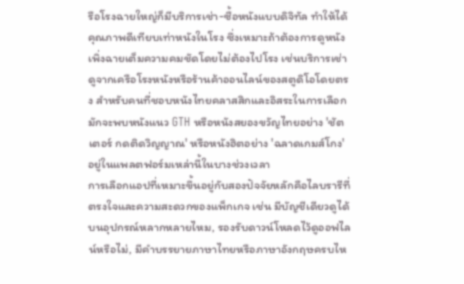รือโรงฉายใหญ่ก็มีบริการเช่า-ซื้อหนังแบบดิจิทัล ทำให้ได้คุณภาพดีเทียบเท่าหนังในโรง ซึ่งเหมาะถ้าต้องการดูหนังเพิ่งฉายเต็มความคมชัดโดยไม่ต้องไปโรง เช่นบริการเช่าดูจากเครือโรงหนังหรือร้านค้าออนไลน์ของสตูดิโอโดยตรง สำหรับคนที่ชอบหนังไทยคลาสสิกและอิสระในการเลือกมักจะพบหนังแนว GTH หรือหนังสยองขวัญไทยอย่าง 'ชัตเตอร์ กดติดวิญญาณ' หรือหนังฮิตอย่าง 'ฉลาดเกมส์โกง' อยู่ในแพลตฟอร์มเหล่านี้ในบางช่วงเวลา
การเลือกแอปที่เหมาะขึ้นอยู่กับสองปัจจัยหลักคือไลบรารีที่ตรงใจและความสะดวกของแพ็กเกจ เช่น มีบัญชีเดียวดูได้บนอุปกรณ์หลากหลายไหม, รองรับดาวน์โหลดไว้ดูออฟไลน์หรือไม่, มีคำบรรยายภาษาไทยหรือภาษาอังกฤษครบไห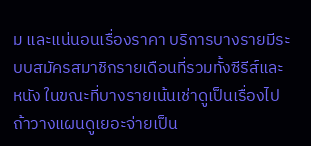ม และแน่นอนเรื่องราคา บริการบางรายมีระบบสมัครสมาชิกรายเดือนที่รวมทั้งซีรีส์และหนัง ในขณะที่บางรายเน้นเช่าดูเป็นเรื่องไป ถ้าวางแผนดูเยอะจ่ายเป็น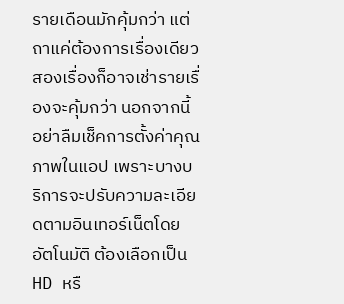รายเดือนมักคุ้มกว่า แต่ถาแค่ต้องการเรื่องเดียวสองเรื่องก็อาจเช่ารายเรื่องจะคุ้มกว่า นอกจากนี้อย่าลืมเช็คการตั้งค่าคุณภาพในแอป เพราะบางบริการจะปรับความละเอียดตามอินเทอร์เน็ตโดยอัตโนมัติ ต้องเลือกเป็น HD หรื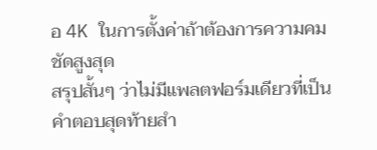อ 4K ในการตั้งค่าถ้าต้องการความคมชัดสูงสุด
สรุปสั้นๆ ว่าไม่มีแพลตฟอร์มเดียวที่เป็นคำตอบสุดท้ายสำ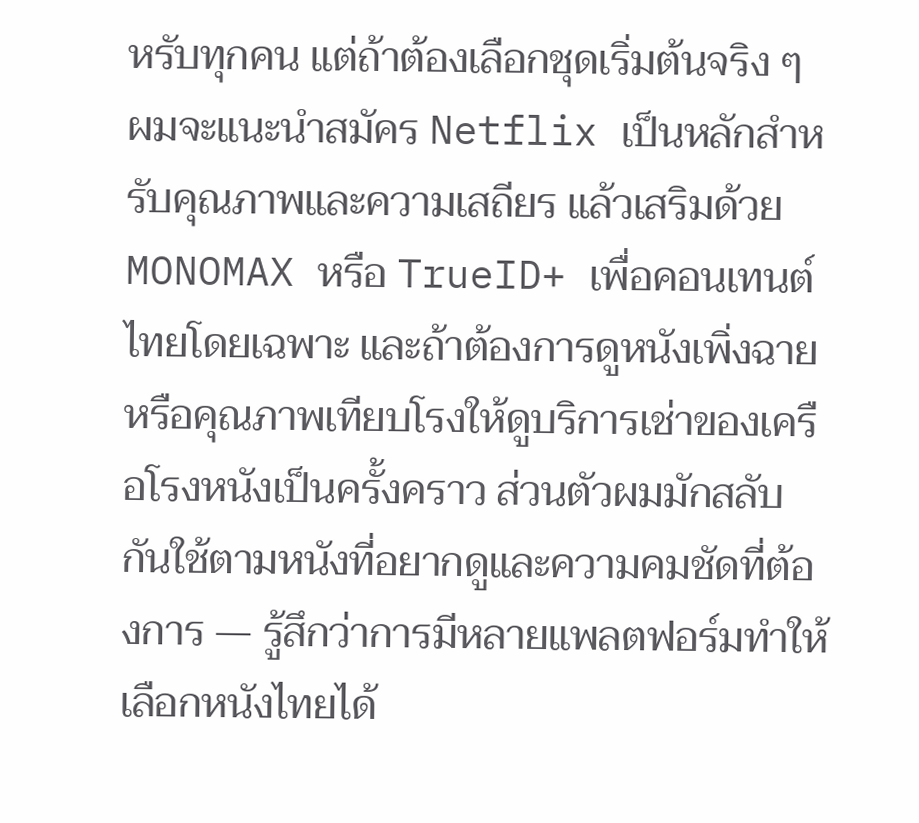หรับทุกคน แต่ถ้าต้องเลือกชุดเริ่มต้นจริง ๆ ผมจะแนะนำสมัคร Netflix เป็นหลักสำหรับคุณภาพและความเสถียร แล้วเสริมด้วย MONOMAX หรือ TrueID+ เพื่อคอนเทนต์ไทยโดยเฉพาะ และถ้าต้องการดูหนังเพิ่งฉายหรือคุณภาพเทียบโรงให้ดูบริการเช่าของเครือโรงหนังเป็นครั้งคราว ส่วนตัวผมมักสลับกันใช้ตามหนังที่อยากดูและความคมชัดที่ต้องการ — รู้สึกว่าการมีหลายแพลตฟอร์มทำให้เลือกหนังไทยได้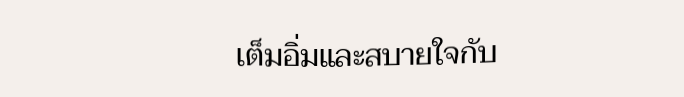เต็มอิ่มและสบายใจกับ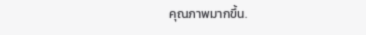คุณภาพมากขึ้น.